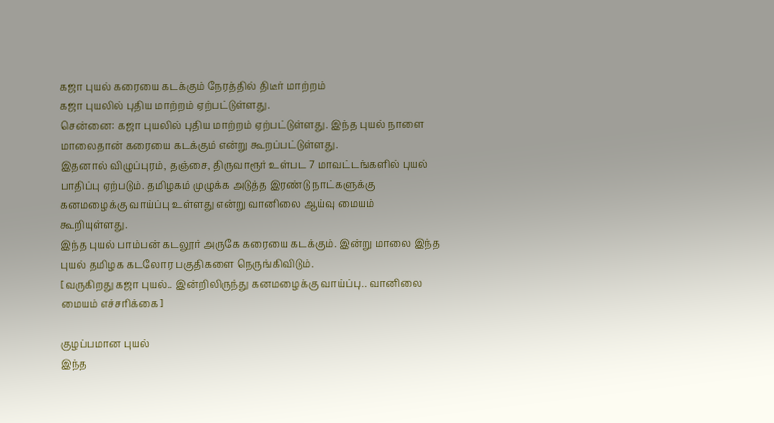கஜா புயல் கரையை கடக்கும் நேரத்தில் திடீர் மாற்றம்
கஜா புயலில் புதிய மாற்றம் ஏற்பட்டுள்ளது.
சென்னை: கஜா புயலில் புதிய மாற்றம் ஏற்பட்டுள்ளது. இந்த புயல் நாளை மாலைதான் கரையை கடக்கும் என்று கூறப்பட்டுள்ளது.
இதனால் விழுப்புரம், தஞ்சை, திருவாரூர் உள்பட 7 மாவட்டங்களில் புயல் பாதிப்பு ஏற்படும். தமிழகம் முழுக்க அடுத்த இரண்டு நாட்களுக்கு கனமழைக்கு வாய்ப்பு உள்ளது என்று வானிலை ஆய்வு மையம் கூறியுள்ளது.
இந்த புயல் பாம்பன் கடலூர் அருகே கரையை கடக்கும். இன்று மாலை இந்த புயல் தமிழக கடலோர பகுதிகளை நெருங்கிவிடும்.
[வருகிறது கஜா புயல்.. இன்றிலிருந்து கனமழைக்கு வாய்ப்பு.. வானிலை மையம் எச்சரிக்கை]

குழப்பமான புயல்
இந்த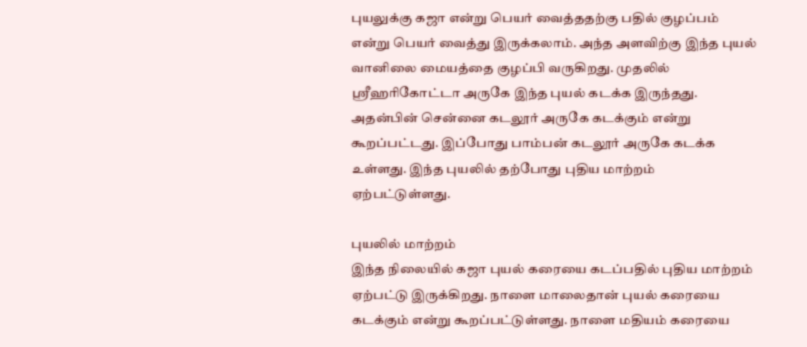புயலுக்கு கஜா என்று பெயர் வைத்ததற்கு பதில் குழப்பம் என்று பெயர் வைத்து இருக்கலாம். அந்த அளவிற்கு இந்த புயல் வானிலை மையத்தை குழப்பி வருகிறது. முதலில் ஸ்ரீஹரிகோட்டா அருகே இந்த புயல் கடக்க இருந்தது. அதன்பின் சென்னை கடலூர் அருகே கடக்கும் என்று கூறப்பட்டது. இப்போது பாம்பன் கடலூர் அருகே கடக்க உள்ளது. இந்த புயலில் தற்போது புதிய மாற்றம் ஏற்பட்டுள்ளது.

புயலில் மாற்றம்
இந்த நிலையில் கஜா புயல் கரையை கடப்பதில் புதிய மாற்றம் ஏற்பட்டு இருக்கிறது. நாளை மாலைதான் புயல் கரையை கடக்கும் என்று கூறப்பட்டுள்ளது. நாளை மதியம் கரையை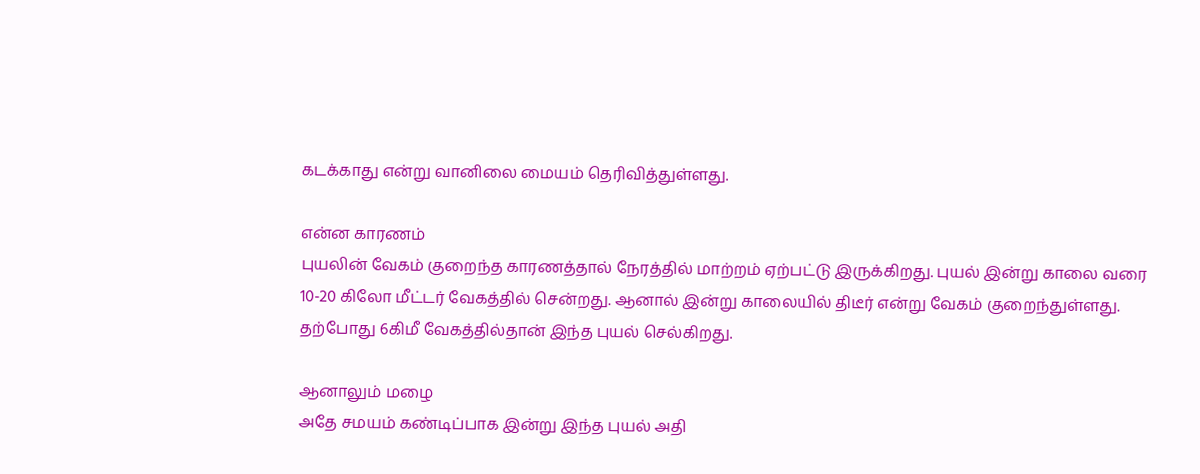கடக்காது என்று வானிலை மையம் தெரிவித்துள்ளது.

என்ன காரணம்
புயலின் வேகம் குறைந்த காரணத்தால் நேரத்தில் மாற்றம் ஏற்பட்டு இருக்கிறது. புயல் இன்று காலை வரை 10-20 கிலோ மீட்டர் வேகத்தில் சென்றது. ஆனால் இன்று காலையில் திடீர் என்று வேகம் குறைந்துள்ளது. தற்போது 6கிமீ வேகத்தில்தான் இந்த புயல் செல்கிறது.

ஆனாலும் மழை
அதே சமயம் கண்டிப்பாக இன்று இந்த புயல் அதி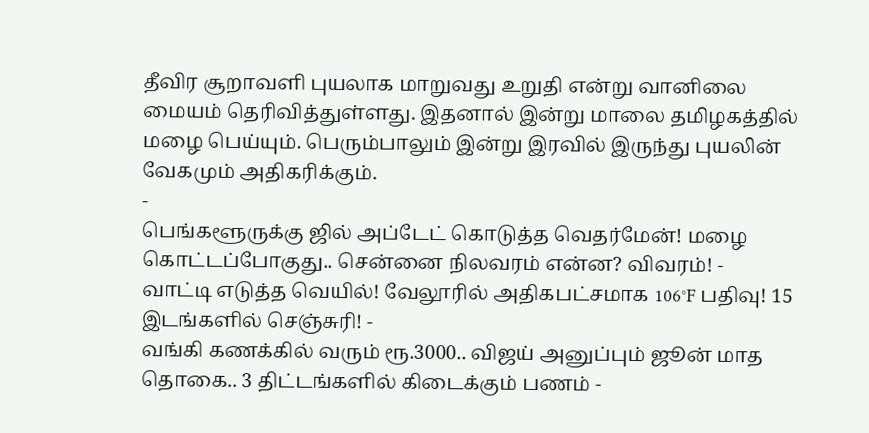தீவிர சூறாவளி புயலாக மாறுவது உறுதி என்று வானிலை மையம் தெரிவித்துள்ளது. இதனால் இன்று மாலை தமிழகத்தில் மழை பெய்யும். பெரும்பாலும் இன்று இரவில் இருந்து புயலின் வேகமும் அதிகரிக்கும்.
-
பெங்களூருக்கு ஜில் அப்டேட் கொடுத்த வெதர்மேன்! மழை கொட்டப்போகுது.. சென்னை நிலவரம் என்ன? விவரம்! -
வாட்டி எடுத்த வெயில்! வேலூரில் அதிகபட்சமாக 106°F பதிவு! 15 இடங்களில் செஞ்சுரி! -
வங்கி கணக்கில் வரும் ரூ.3000.. விஜய் அனுப்பும் ஜூன் மாத தொகை.. 3 திட்டங்களில் கிடைக்கும் பணம் -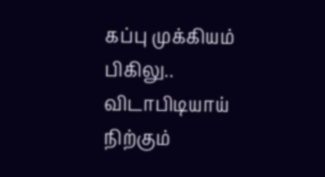கப்பு முக்கியம் பிகிலு.. விடாபிடியாய் நிற்கும்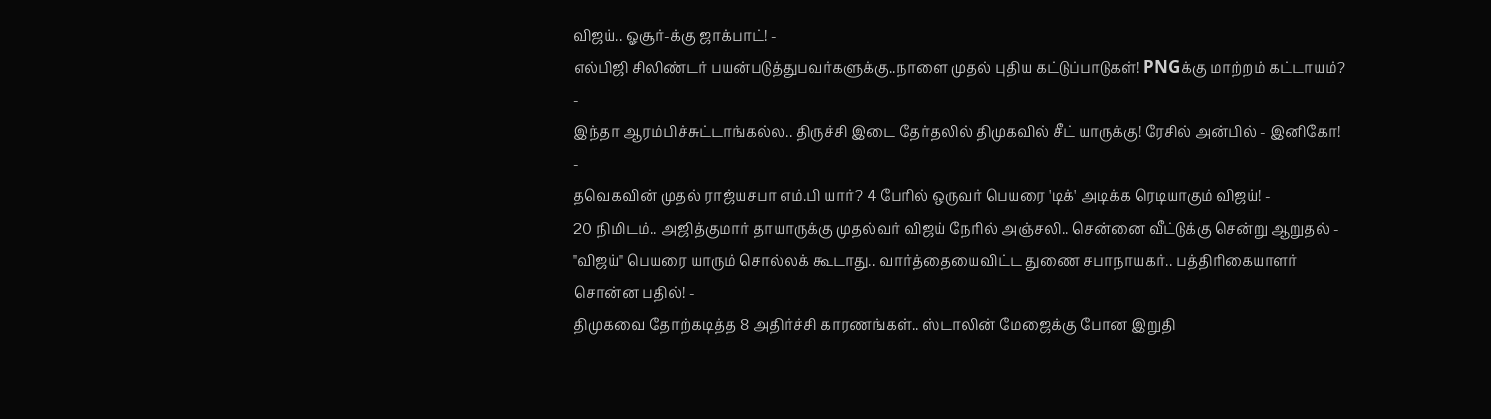விஜய்.. ஓசூர்-க்கு ஜாக்பாட்! -
எல்பிஜி சிலிண்டர் பயன்படுத்துபவர்களுக்கு..நாளை முதல் புதிய கட்டுப்பாடுகள்! PNGக்கு மாற்றம் கட்டாயம்? -
இந்தா ஆரம்பிச்சுட்டாங்கல்ல.. திருச்சி இடை தேர்தலில் திமுகவில் சீட் யாருக்கு! ரேசில் அன்பில் - இனிகோ! -
தவெகவின் முதல் ராஜ்யசபா எம்.பி யார்? 4 பேரில் ஒருவர் பெயரை 'டிக்' அடிக்க ரெடியாகும் விஜய்! -
20 நிமிடம்.. அஜித்குமார் தாயாருக்கு முதல்வர் விஜய் நேரில் அஞ்சலி.. சென்னை வீட்டுக்கு சென்று ஆறுதல் -
"விஜய்" பெயரை யாரும் சொல்லக் கூடாது.. வார்த்தையைவிட்ட துணை சபாநாயகர்.. பத்திரிகையாளர் சொன்ன பதில்! -
திமுகவை தோற்கடித்த 8 அதிர்ச்சி காரணங்கள்.. ஸ்டாலின் மேஜைக்கு போன இறுதி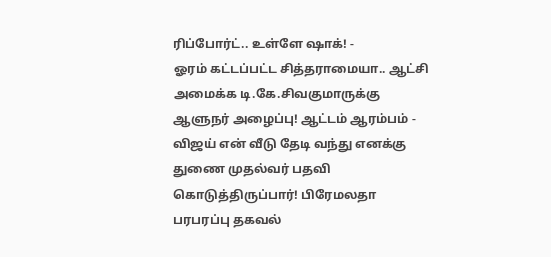ரிப்போர்ட்.. உள்ளே ஷாக்! -
ஓரம் கட்டப்பட்ட சித்தராமையா.. ஆட்சி அமைக்க டி.கே.சிவகுமாருக்கு ஆளுநர் அழைப்பு! ஆட்டம் ஆரம்பம் -
விஜய் என் வீடு தேடி வந்து எனக்கு துணை முதல்வர் பதவி கொடுத்திருப்பார்! பிரேமலதா பரபரப்பு தகவல்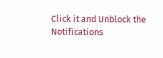Click it and Unblock the Notifications